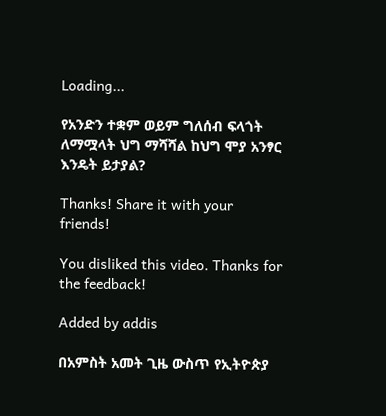Loading...

የአንድን ተቋም ወይም ግለሰብ ፍላጎት ለማሟላት ህግ ማሻሻል ከህግ ሞያ አንፃር እንዴት ይታያል?

Thanks! Share it with your friends!

You disliked this video. Thanks for the feedback!

Added by addis

በአምስት አመት ጊዜ ውስጥ የኢትዮጵያ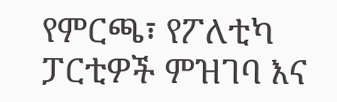የምርጫ፣ የፖለቲካ ፓርቲዎች ምዝገባ እና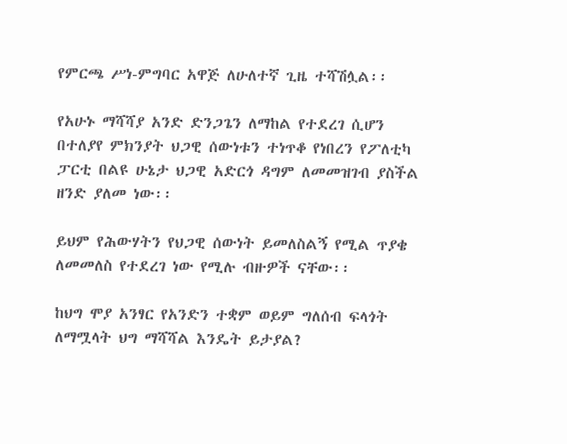የምርጫ ሥነ-ምግባር አዋጅ ለሁለተኛ ጊዜ ተሻሽሏል፡፡

የአሁኑ ማሻሻያ አንድ ድንጋጌን ለማከል የተደረገ ሲሆን በተለያየ ምክንያት ህጋዊ ሰውነቱን ተነጥቆ የነበረን የፖለቲካ ፓርቲ በልዩ ሁኔታ ህጋዊ አድርጎ ዳግም ለመመዝገብ ያስችል ዘንድ ያለመ ነው፡፡

ይህም የሕውሃትን የህጋዊ ሰውነት ይመለስልኝ የሚል ጥያቄ ለመመለስ የተደረገ ነው የሚሉ ብዙዎች ናቸው፡፡

ከህግ ሞያ አንፃር የአንድን ተቋም ወይም ግለሰብ ፍላጎት ለማሟላት ህግ ማሻሻል እንዴት ይታያል?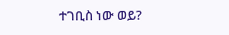ተገቢስ ነው ወይ?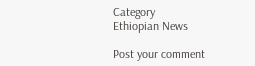Category
Ethiopian News

Post your comment